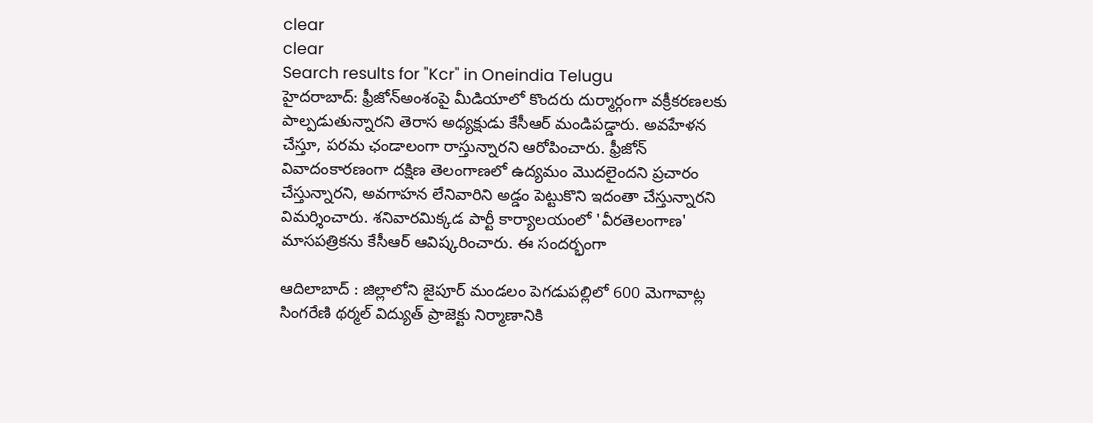clear
clear
Search results for "Kcr" in Oneindia Telugu
హైదరాబాద్‌: ఫ్రీజోన్‌అంశంపై మీడియాలో కొందరు దుర్మార్గంగా వక్రీకరణలకు పాల్పడుతున్నారని తెరాస అధ్యక్షుడు కేసీఆర్‌ మండిపడ్డారు. అవహేళన చేస్తూ, పరమ ఛండాలంగా రాస్తున్నారని ఆరోపించారు. ఫ్రీజోన్‌ వివాదంకారణంగా దక్షిణ తెలంగాణలో ఉద్యమం మొదలైందని ప్రచారం చేస్తున్నారని, అవగాహన లేనివారిని అడ్డం పెట్టుకొని ఇదంతా చేస్తున్నారని విమర్శించారు. శనివారమిక్కడ పార్టీ కార్యాలయంలో 'వీరతెలంగాణ' మాసపత్రికను కేసీఆర్‌ ఆవిష్కరించారు. ఈ సందర్భంగా

ఆదిలాబాద్‌ : జిల్లాలోని జైపూర్‌ మండలం పెగడుపల్లిలో 600 మెగావాట్ల సింగరేణి థర్మల్‌ విద్యుత్‌ ప్రాజెక్టు నిర్మాణానికి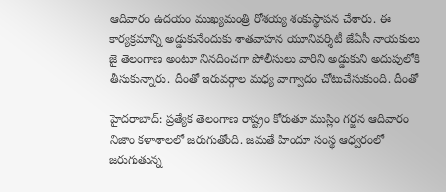ఆదివారం ఉదయం ముఖ్యమంత్రి రోశయ్య శంకుస్థాపన చేశారు. ఈ కార్యక్రమాన్ని అడ్డుకునేందుకు శాతవాహన యూనివర్శిటీ జేఏసీ నాయకులు జై తెలంగాణ అంటూ నినదించగా పోలీసులు వారిని అడ్డుకుని అదుపులోకి తీసుకున్నారు. దీంతో ఇరువర్గాల మధ్య వాగ్వాదం చోటుచేసుకుంది. దీంతో

హైదరాబాద్‌: ప్రత్యేక తెలంగాణ రాష్ట్రం కోరుతూ ముస్లిం గర్జన ఆదివారం నిజాం కళాశాలలో జరుగుతోంది. జమతే హిందూ సంస్థ ఆధ్వరంలో జరుగుతున్న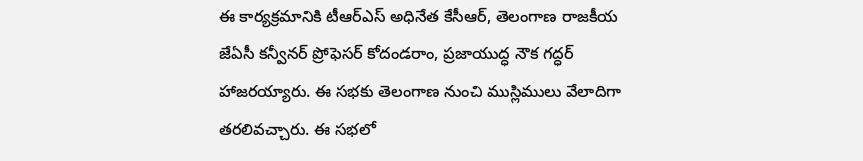ఈ కార్యక్రమానికి టీఆర్‌ఎస్‌ అధినేత కేసీఆర్‌, తెలంగాణ రాజకీయ జేఏసీ కన్వీనర్‌ ప్రోఫెసర్‌ కోదండరాం, ప్రజాయుద్ధ నౌక గద్ధర్‌ హాజరయ్యారు. ఈ సభకు తెలంగాణ నుంచి ముస్లిములు వేలాదిగా తరలివచ్చారు. ఈ సభలో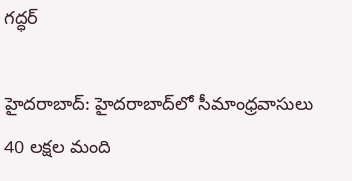గద్ధర్‌

హైదరాబాద్: హైదరాబాద్‌లో సీమాంధ్రవాసులు 40 లక్షల మంది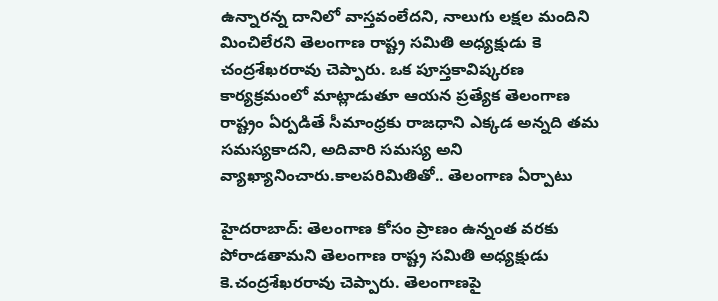ఉన్నారన్న దానిలో వాస్తవంలేదని, నాలుగు లక్షల మందిని మించిలేరని తెలంగాణ రాష్ట్ర సమితి అధ్యక్షుడు కె చంద్రశేఖరరావు చెప్పారు. ఒక పూస్తకావిష్కరణ కార్యక్రమంలో మాట్లాడుతూ ఆయన ప్రత్యేక తెలంగాణ రాష్ట్రం ఏర్పడితే సీమాంధ్రకు రాజధాని ఎక్కడ అన్నది తమ సమస్యకాదని, అదివారి సమస్య అని వ్యాఖ్యానించారు.కాలపరిమితితో.. తెలంగాణ ఏర్పాటు

హైదరాబాద్‌: తెలంగాణ కోసం ప్రాణం ఉన్నంత వరకు పోరాడతామని తెలంగాణ రాష్ట్ర సమితి అధ్యక్షుడు కె.చంద్రశేఖరరావు చెప్పారు. తెలంగాణపై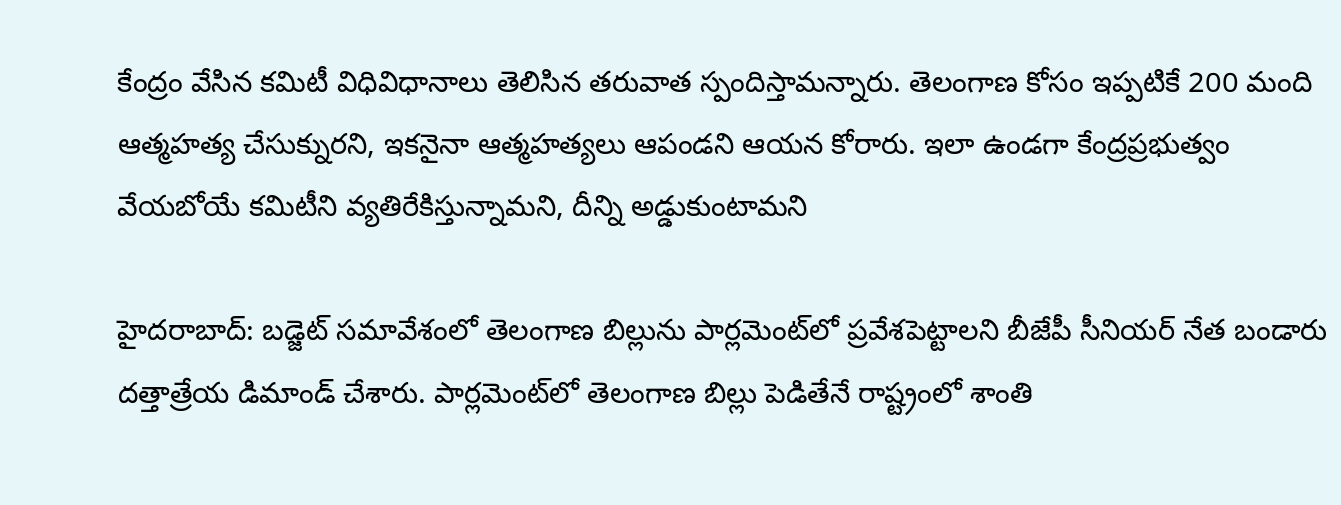కేంద్రం వేసిన కమిటీ విధివిధానాలు తెలిసిన తరువాత స్పందిస్తామన్నారు. తెలంగాణ కోసం ఇప్పటికే 200 మంది ఆత్మహత్య చేసుక్నురని, ఇకనైనా ఆత్మహత్యలు ఆపండని ఆయన కోరారు. ఇలా ఉండగా కేంద్రప్రభుత్వం వేయబోయే కమిటీని వ్యతిరేకిస్తున్నామని, దీన్ని అడ్డుకుంటామని

హైదరాబాద్‌: బడ్జెట్‌ సమావేశంలో తెలంగాణ బిల్లును పార్లమెంట్‌లో ప్రవేశపెట్టాలని బీజేపీ సీనియర్‌ నేత బండారు దత్తాత్రేయ డిమాండ్‌ చేశారు. పార్లమెంట్‌లో తెలంగాణ బిల్లు పెడితేనే రాష్ట్రంలో శాంతి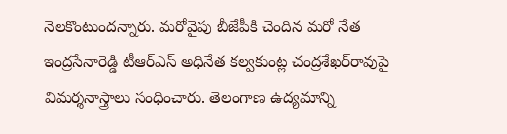నెలకొంటుందన్నారు. మరోవైపు బీజేపీకి చెందిన మరో నేత ఇంద్రసేనారెడ్డి టీఆర్‌ఎస్‌ అధినేత కల్వకుంట్ల చంద్రశేఖర్‌రావుపై విమర్శనాస్త్రాలు సంధించారు. తెలంగాణ ఉద్యమాన్ని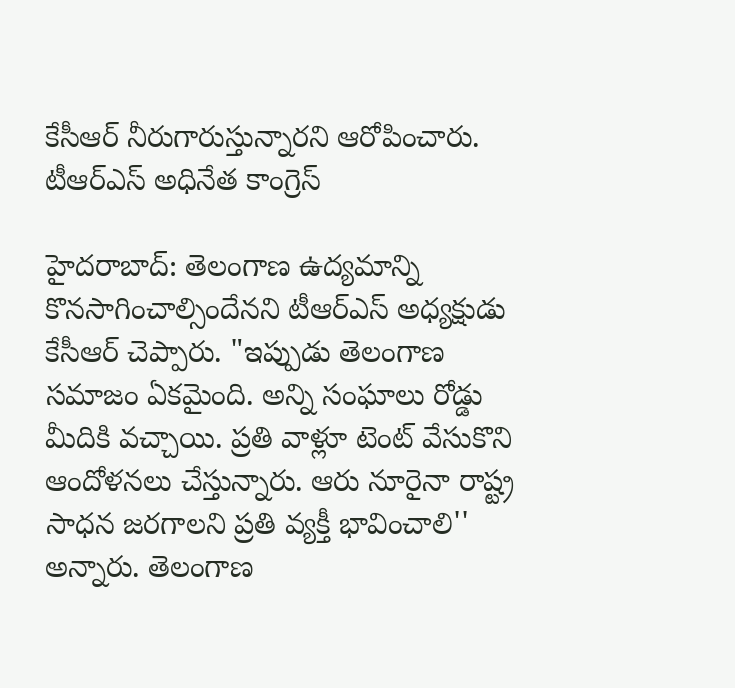కేసీఆర్‌ నీరుగారుస్తున్నారని ఆరోపించారు. టీఆర్‌ఎస్‌ అధినేత కాంగ్రెస్‌

హైదరాబాద్: తెలంగాణ ఉద్యమాన్ని కొనసాగించాల్సిందేనని టీఆర్‌ఎస్‌ అధ్యక్షుడు కేసీఆర్‌ చెప్పారు. "ఇప్పుడు తెలంగాణ సమాజం ఏకమైంది. అన్ని సంఘాలు రోడ్డు మీదికి వచ్చాయి. ప్రతి వాళ్లూ టెంట్‌ వేసుకొని ఆందోళనలు చేస్తున్నారు. ఆరు నూరైనా రాష్ట్ర సాధన జరగాలని ప్రతి వ్యక్తీ భావించాలి'' అన్నారు. తెలంగాణ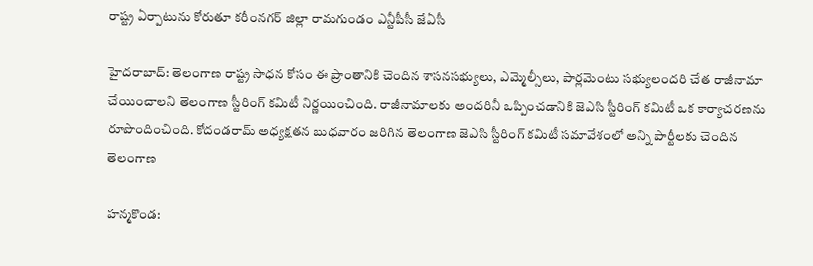రాష్ట్ర ఏర్పాటును కోరుతూ కరీంనగర్‌ జిల్లా రామగుండం ఎన్టీపీసీ జేఏసీ

హైదరాబాద్: తెలంగాణ రాష్ట్ర సాధన కోసం ఈ ప్రాంతానికి చెందిన శాసనసభ్యులు, ఎమ్మెల్సీలు, పార్లమెంటు సభ్యులందరి చేత రాజీనామా చేయించాలని తెలంగాణ స్టీరింగ్ కమిటీ నిర్ణయించింది. రాజీనామాలకు అందరినీ ఒప్పించడానికి జెఎసి స్టీరింగ్ కమిటీ ఒక కార్యాచరణను రూపొందించింది. కోదండరామ్ అధ్యక్షతన బుధవారం జరిగిన తెలంగాణ జెఎసి స్టీరింగ్ కమిటీ సమావేశంలో అన్ని పార్టీలకు చెందిన తెలంగాణ

హన్మకొండ: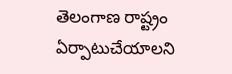తెలంగాణ రాష్ట్రం ఏర్పాటుచేయాలని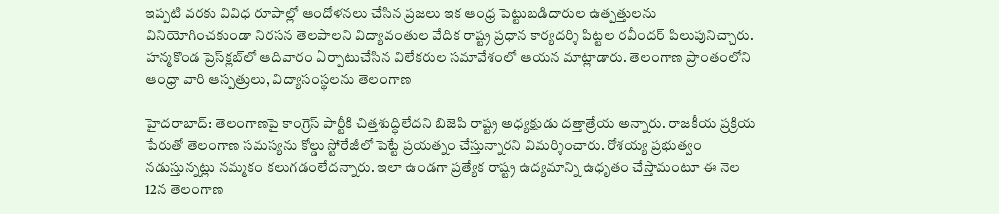ఇప్పటి వరకు వివిధ రూపాల్లో ఆందోళనలు చేసిన ప్రజలు ఇక ఆంధ్ర పెట్టుబడిదారుల ఉత్పత్తులను వినియోగించకుండా నిరసన తెలపాలని విద్యావంతుల వేదిక రాష్ట్ర ప్రధాన కార్యదర్శి పిట్టల రవీందర్‌ పిలుపునిచ్చారు. హన్మకొండ ప్రెస్‌క్లబ్‌లో ఆదివారం ఏర్పాటుచేసిన విలేకరుల సమావేశంలో ఆయన మాట్లాడారు. తెలంగాణ ప్రాంతంలోని ఆంధ్రా వారి ఆస్పత్రులు, విద్యాసంస్థలను తెలంగాణ

హైదరాబాద్‌: తెలంగాణపై కాంగ్రెస్‌ పార్టీకి చిత్తశుద్ధిలేదని బిజెపి రాష్ట్ర అధ్యక్షుడు దత్తాత్రేయ అన్నారు. రాజకీయ ప్రక్రియ పేరుతో తెలంగాణ సమస్యను కోల్డు స్టోరేజీలో పెట్టే ప్రయత్నం చేస్తున్నారని విమర్శించారు. రోశయ్య ప్రభుత్వం నడుస్తున్నట్లు నమ్మకం కలుగడంలేదన్నారు. ఇలా ఉండగా ప్రత్యేక రాష్ట్ర ఉద్యమాన్ని ఉధృతం చేస్తామంటూ ఈ నెల 12న తెలంగాణ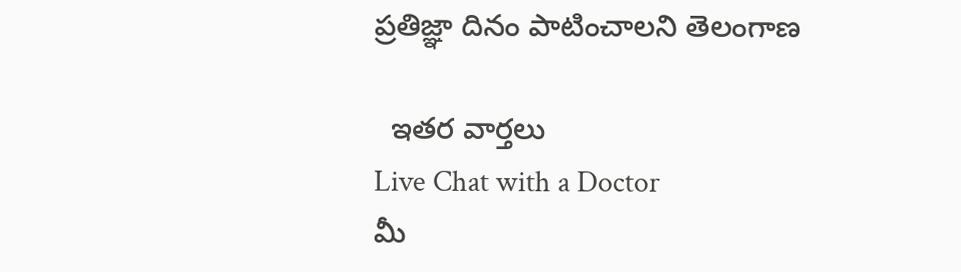ప్రతిజ్ఞా దినం పాటించాలని తెలంగాణ

  ఇతర వార్తలు
Live Chat with a Doctor
మీ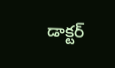డాక్టర్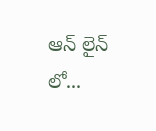ఆన్ లైన్ లో...